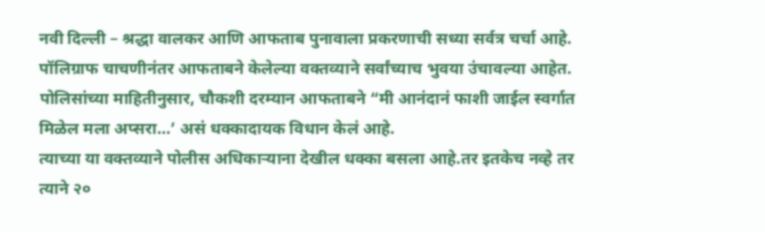नवी दिल्ली – श्रद्धा वालकर आणि आफताब पुनावाला प्रकरणाची सध्या सर्वत्र चर्चा आहे. पॉलिग्राफ चाचणीनंतर आफताबने केलेल्या वक्तव्याने सर्वांच्याच भुवया उंचावल्या आहेत. पोलिसांच्या माहितीनुसार, चौकशी दरम्यान आफताबने “मी आनंदानं फाशी जाईल स्वर्गात मिळेल मला अप्सरा…’ असं धक्कादायक विधान केलं आहे.
त्याच्या या वक्तव्याने पोलीस अधिकाऱ्याना देखील धक्का बसला आहे.तर इतकेच नव्हे तर त्याने २०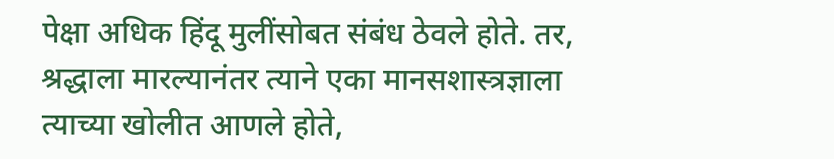पेक्षा अधिक हिंदू मुलींसोबत संबंध ठेवले होते. तर, श्रद्धाला मारल्यानंतर त्याने एका मानसशास्त्रज्ञाला त्याच्या खोलीत आणले होते,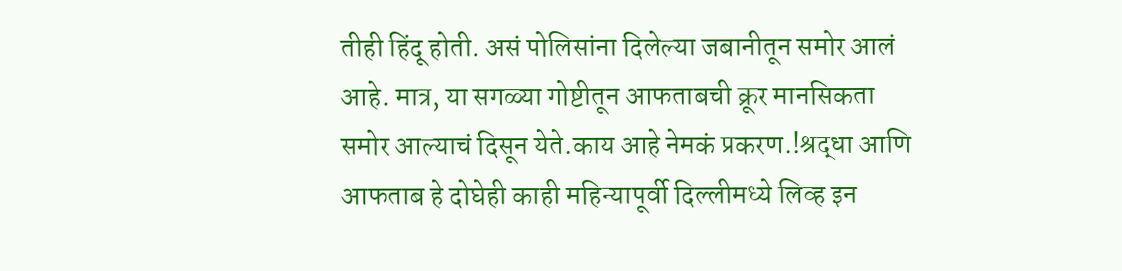तीही हिंदू होती. असं पोलिसांना दिलेल्या जबानीतून समोर आलं आहे. मात्र, या सगळ्या गोष्टीतून आफताबची क्रूर मानसिकता समोर आल्याचं दिसून येते.काय आहे नेमकं प्रकरण.!श्रद्धा आणि आफताब हे दोघेही काही महिन्यापूर्वी दिल्लीमध्ये लिव्ह इन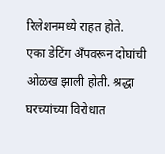रिलेशनमध्ये राहत होते.
एका डेटिंग अँपवरून दोघांची ओळख झाली होती. श्रद्धा घरच्यांच्या विरोधात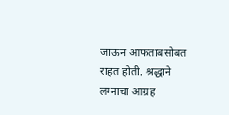जाऊन आफताबसोबत राहत होती. श्रद्धाने लग्नाचा आग्रह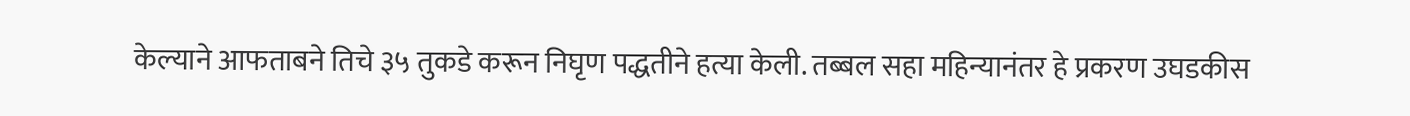केल्याने आफताबने तिचे ३५ तुकडे करून निघृण पद्धतीने हत्या केली. तब्बल सहा महिन्यानंतर हे प्रकरण उघडकीस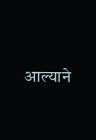आल्याने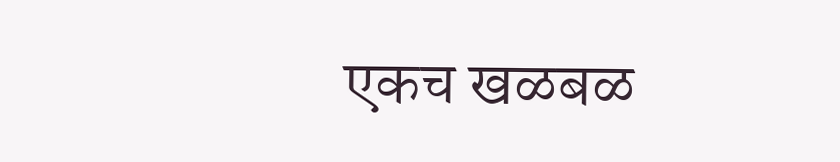एकच खळबळ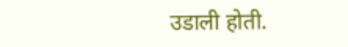उडाली होती.